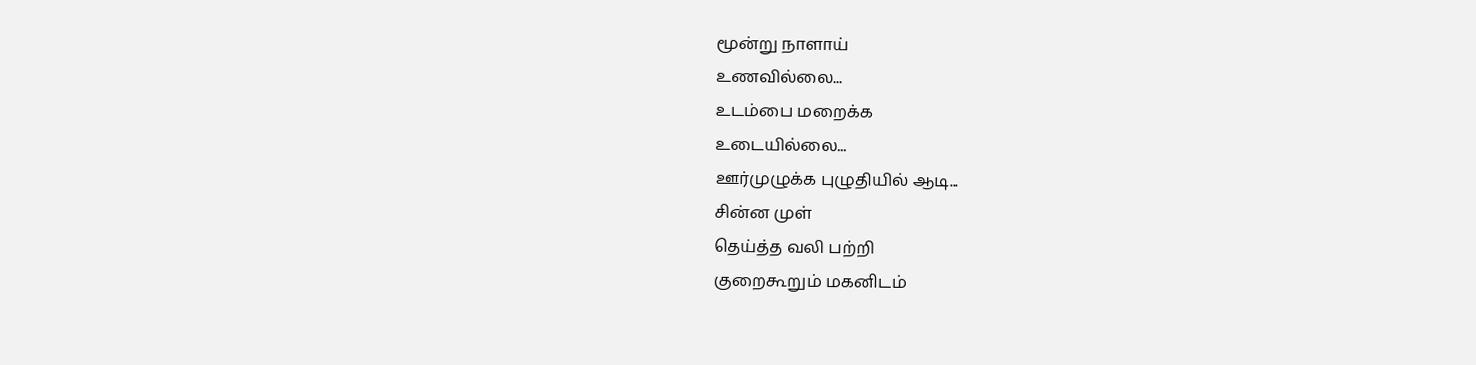மூன்று நாளாய்
உணவில்லை...
உடம்பை மறைக்க
உடையில்லை...
ஊர்முழுக்க புழுதியில் ஆடி...
சின்ன முள்
தெய்த்த வலி பற்றி
குறைகூறும் மகனிடம்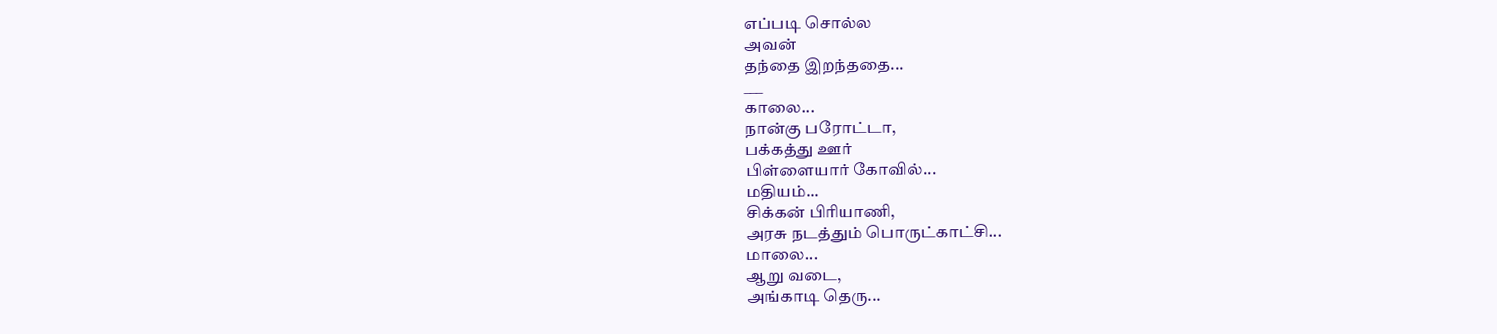எப்படி சொல்ல
அவன்
தந்தை இறந்ததை...
___
காலை...
நான்கு பரோட்டா,
பக்கத்து ஊர்
பிள்ளையார் கோவில்...
மதியம்...
சிக்கன் பிரியாணி,
அரசு நடத்தும் பொருட்காட்சி...
மாலை...
ஆறு வடை,
அங்காடி தெரு...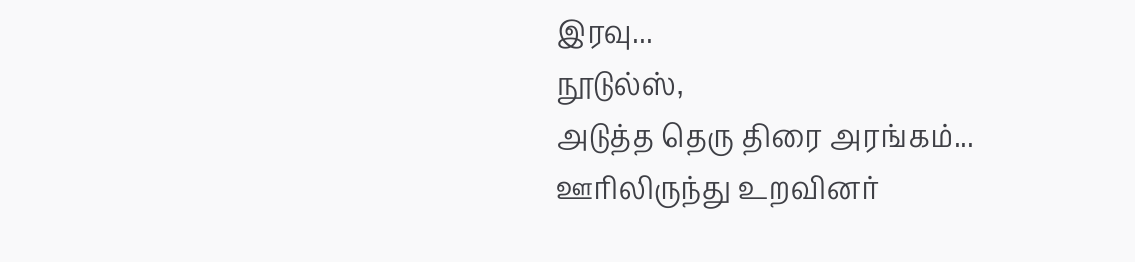இரவு...
நூடுல்ஸ்,
அடுத்த தெரு திரை அரங்கம்...
ஊரிலிருந்து உறவினர்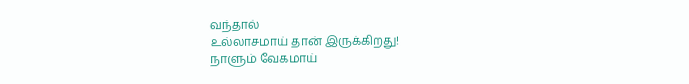வந்தால்
உல்லாசமாய் தான் இருக்கிறது!
நாளும் வேகமாய்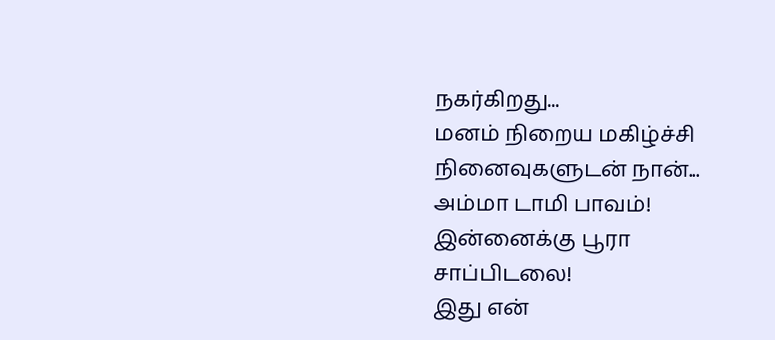நகர்கிறது...
மனம் நிறைய மகிழ்ச்சி
நினைவுகளுடன் நான்...
அம்மா டாமி பாவம்!
இன்னைக்கு பூரா
சாப்பிடலை!
இது என்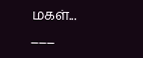மகள்...
___